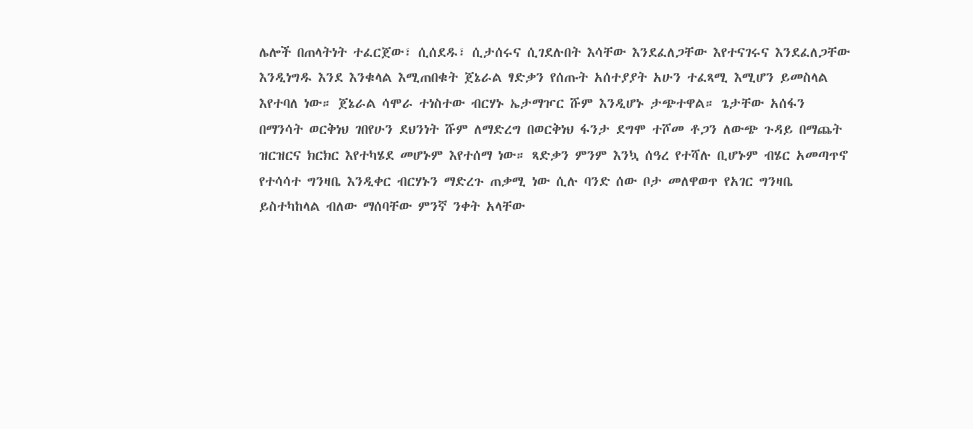ሌሎች በጠላትነት ተፈርጀው፣ ሲሰደዱ፣ ሲታሰሩና ሲገደሉበት እሳቸው እንደፈለጋቸው እየተናገሩና እንደፈለጋቸው እንዲነግዱ እንደ እንቁላል እሚጠበቁት ጀኔራል ፃድቃን የሰጡት አሰተያያት አሁን ተፈጻሚ እሚሆን ይመስላል እየተባለ ነው። ጀኔራል ሳሞራ ተነስተው ብርሃኑ ኤታማዦር ሹም እንዲሆኑ ታጭተዋል። ጌታቸው አሰፋን በማንሳት ወርቅነህ ገበየሁን ደህንነት ሹም ለማድረግ በወርቅነህ ፋንታ ደግሞ ተሾመ ቶጋን ለውጭ ጉዳይ በማጨት ዝርዝርና ክርክር እየተካሄደ መሆኑም እየተሰማ ነው። ጻድቃን ምንም እንኳ ሰዓረ የተሻሉ ቢሆኑም ብሄር አመጣጥኖ የተሳሳተ ግንዛቤ እንዲቀር ብርሃኑን ማድረጉ ጠቃሚ ነው ሲሉ ባንድ ሰው ቦታ መለዋወጥ የአገር ግንዛቤ ይስተካከላል ብለው ማሰባቸው ምንኛ ንቀት አላቸው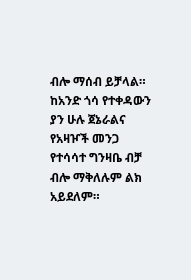ብሎ ማሰብ ይቻላል። ከአንድ ጎሳ የተቀዳውን ያን ሁሉ ጀኔራልና የአዛዦች መንጋ የተሳሳተ ግንዛቤ ብቻ ብሎ ማቅለሉም ልክ አይደለም።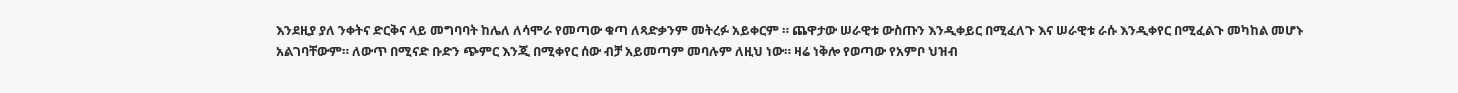እንደዚያ ያለ ንቀትና ድርቅና ላይ መግባባት ከሌለ ለሳሞራ የመጣው ቁጣ ለጻድቃንም መትረፉ አይቀርም ። ጨዋታው ሠራዊቱ ውስጡን እንዲቀይር በሚፈለጉ እና ሠራዊቱ ራሱ እንዲቀየር በሚፈልጉ መካከል መሆኑ አልገባቸውም። ለውጥ በሚናድ ቡድን ጭምር እንጂ በሚቀየር ሰው ብቻ አይመጣም መባሉም ለዚህ ነው። ዛሬ ነቅሎ የወጣው የአምቦ ህዝብ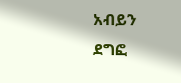አብይን ደግፎ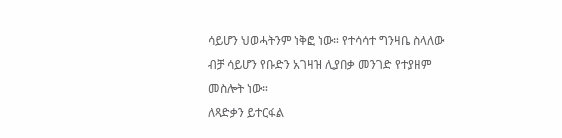ሳይሆን ህወሓትንም ነቅፎ ነው። የተሳሳተ ግንዛቤ ስላለው ብቻ ሳይሆን የቡድን አገዛዝ ሊያበቃ መንገድ የተያዘም መስሎት ነው።
ለጻድቃን ይተርፋል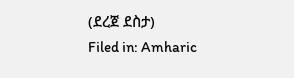(ደረጀ ደስታ)
Filed in: Amharic